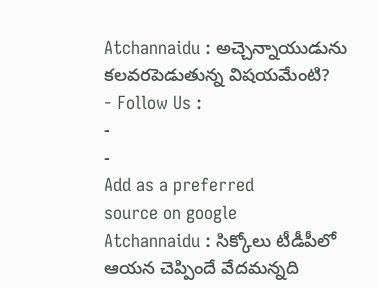Atchannaidu : అచ్చెన్నాయుడును కలవరపెడుతున్న విషయమేంటి?
- Follow Us :
-
-
Add as a preferred
source on google
Atchannaidu : సిక్కోలు టీడీపీలో ఆయన చెప్పిందే వేదమన్నది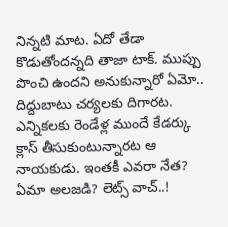నిన్నటి మాట. ఏదో తేడా కొడుతోందన్నది తాజా టాక్. ముప్పు పొంచి ఉందని అనుకున్నారో ఏమో.. దిద్దుబాటు చర్యలకు దిగారట. ఎన్నికలకు రెండేళ్ల ముందే కేడర్కు క్లాస్ తీసుకుంటున్నారట ఆ నాయకుడు. ఇంతకీ ఎవరా నేత? ఏమా అలజడి? లెట్స్ వాచ్..!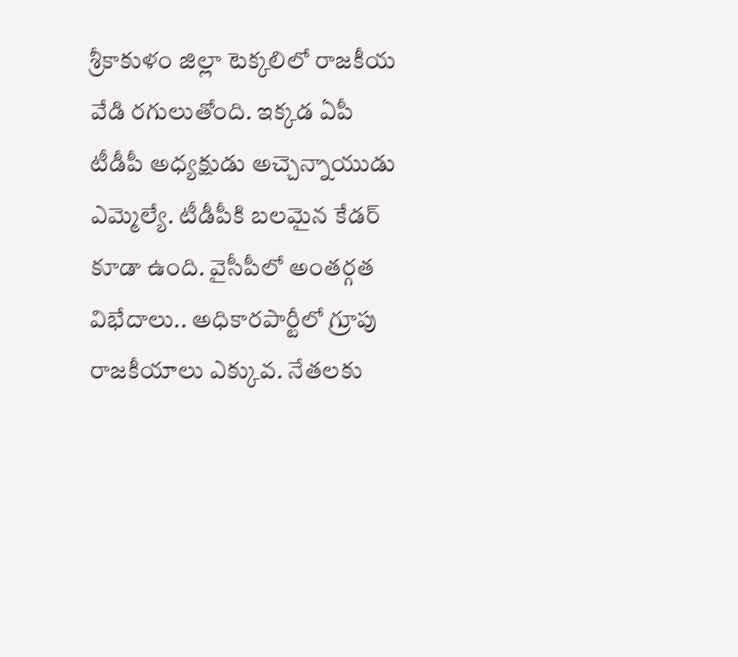శ్రీకాకుళం జిల్లా టెక్కలిలో రాజకీయ వేడి రగులుతోంది. ఇక్కడ ఏపీ టీడీపీ అధ్యక్షుడు అచ్చెన్నాయుడు ఎమ్మెల్యే. టీడీపీకి బలమైన కేడర్ కూడా ఉంది. వైసీపీలో అంతర్గత విభేదాలు.. అధికారపార్టీలో గ్రూపు రాజకీయాలు ఎక్కువ. నేతలకు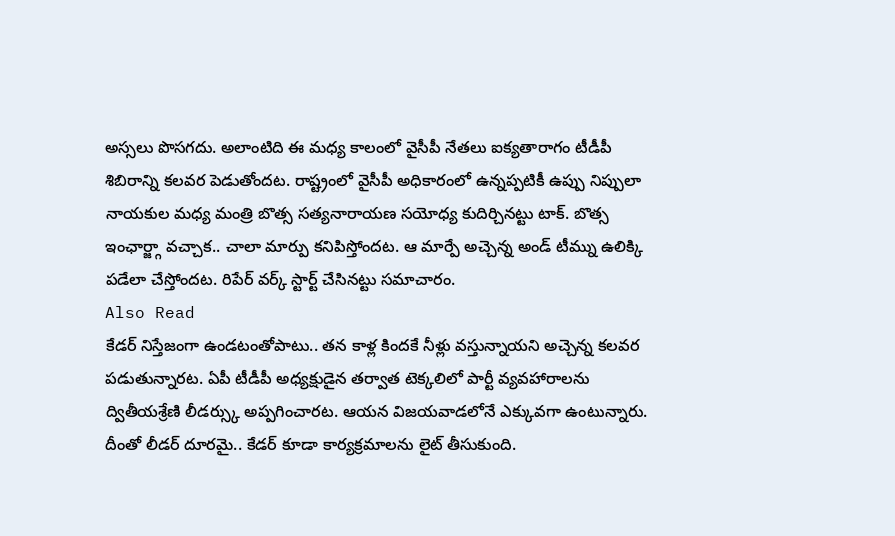అస్సలు పొసగదు. అలాంటిది ఈ మధ్య కాలంలో వైసీపీ నేతలు ఐక్యతారాగం టీడీపీ శిబిరాన్ని కలవర పెడుతోందట. రాష్ట్రంలో వైసీపీ అధికారంలో ఉన్నప్పటికీ ఉప్పు నిప్పులా నాయకుల మధ్య మంత్రి బొత్స సత్యనారాయణ సయోధ్య కుదిర్చినట్టు టాక్. బొత్స ఇంఛార్జ్గా వచ్చాక.. చాలా మార్పు కనిపిస్తోందట. ఆ మార్పే అచ్చెన్న అండ్ టీమ్ను ఉలిక్కి పడేలా చేస్తోందట. రిపేర్ వర్క్ స్టార్ట్ చేసినట్టు సమాచారం.
Also Read
కేడర్ నిస్తేజంగా ఉండటంతోపాటు.. తన కాళ్ల కిందకే నీళ్లు వస్తున్నాయని అచ్చెన్న కలవర పడుతున్నారట. ఏపీ టీడీపీ అధ్యక్షుడైన తర్వాత టెక్కలిలో పార్టీ వ్యవహారాలను ద్వితీయశ్రేణి లీడర్స్కు అప్పగించారట. ఆయన విజయవాడలోనే ఎక్కువగా ఉంటున్నారు. దీంతో లీడర్ దూరమై.. కేడర్ కూడా కార్యక్రమాలను లైట్ తీసుకుంది.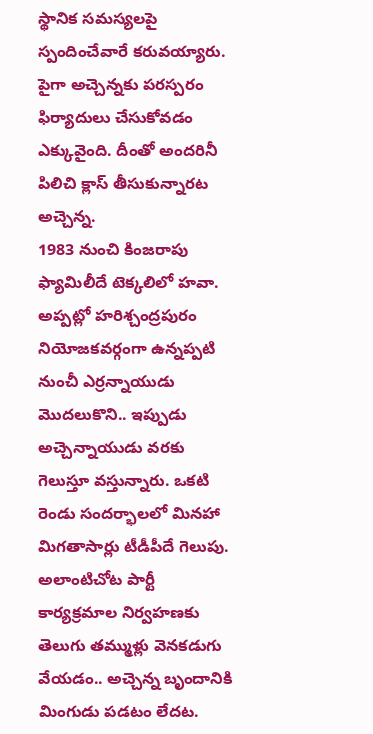స్థానిక సమస్యలపై స్పందించేవారే కరువయ్యారు. పైగా అచ్చెన్నకు పరస్పరం ఫిర్యాదులు చేసుకోవడం ఎక్కువైంది. దీంతో అందరినీ పిలిచి క్లాస్ తీసుకున్నారట అచ్చెన్న.
1983 నుంచి కింజరాపు ఫ్యామిలీదే టెక్కలిలో హవా. అప్పట్లో హరిశ్చంద్రపురం నియోజకవర్గంగా ఉన్నప్పటి నుంచీ ఎర్రన్నాయుడు మొదలుకొని.. ఇప్పుడు అచ్చెన్నాయుడు వరకు గెలుస్తూ వస్తున్నారు. ఒకటి రెండు సందర్భాలలో మినహా మిగతాసార్లు టీడీపీదే గెలుపు. అలాంటిచోట పార్టీ కార్యక్రమాల నిర్వహణకు తెలుగు తమ్ముళ్లు వెనకడుగు వేయడం.. అచ్చెన్న బృందానికి మింగుడు పడటం లేదట.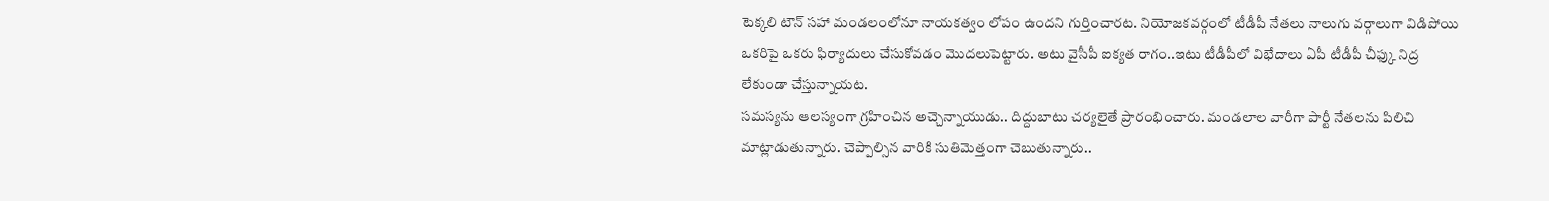టెక్కలి టౌన్ సహా మండలంలోనూ నాయకత్వం లోపం ఉందని గుర్తించారట. నియోజకవర్గంలో టీడీపీ నేతలు నాలుగు వర్గాలుగా విడిపోయి ఒకరిపై ఒకరు ఫిర్యాదులు చేసుకోవడం మొదలుపెట్టారు. అటు వైసీపీ ఐక్యత రాగం..ఇటు టీడీపీలో విభేదాలు ఏపీ టీడీపీ చీఫ్కు నిద్ర లేకుండా చేస్తున్నాయట.
సమస్యను ఆలస్యంగా గ్రహించిన అచ్చెన్నాయుడు.. దిద్దుబాటు చర్యలైతే ప్రారంభించారు. మండలాల వారీగా పార్టీ నేతలను పిలిచి మాట్లాడుతున్నారు. చెప్పాల్సిన వారికి సుతిమెత్తంగా చెబుతున్నారు..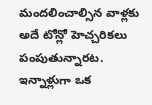మందలించాల్సిన వాళ్లకు అదే టోన్లో హెచ్చరికలు పంపుతున్నారట. ఇన్నాళ్లుగా ఒక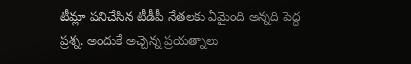టీమ్లా పనిచేసిన టీడీపీ నేతలకు ఏమైంది అన్నది పెద్ద ప్రశ్న. అందుకే అచ్చెన్న ప్రయత్నాలు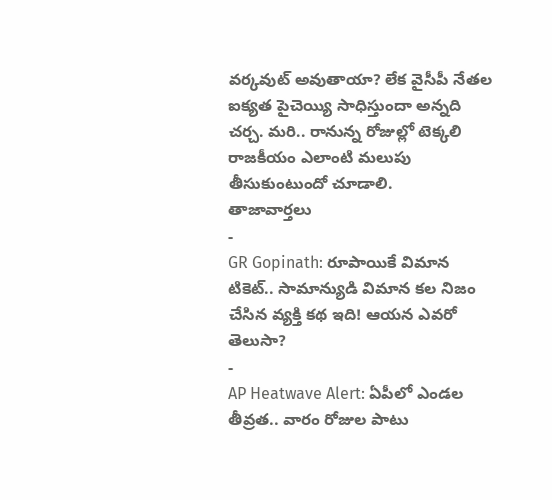వర్కవుట్ అవుతాయా? లేక వైసీపీ నేతల ఐక్యత పైచెయ్యి సాధిస్తుందా అన్నది చర్చ. మరి.. రానున్న రోజుల్లో టెక్కలి రాజకీయం ఎలాంటి మలుపు తీసుకుంటుందో చూడాలి.
తాజావార్తలు
-
GR Gopinath: రూపాయికే విమాన టికెట్.. సామాన్యుడి విమాన కల నిజం చేసిన వ్యక్తి కథ ఇది! ఆయన ఎవరో తెలుసా?
-
AP Heatwave Alert: ఏపీలో ఎండల తీవ్రత.. వారం రోజుల పాటు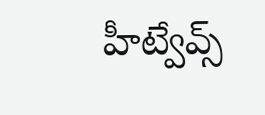హీట్వేవ్స్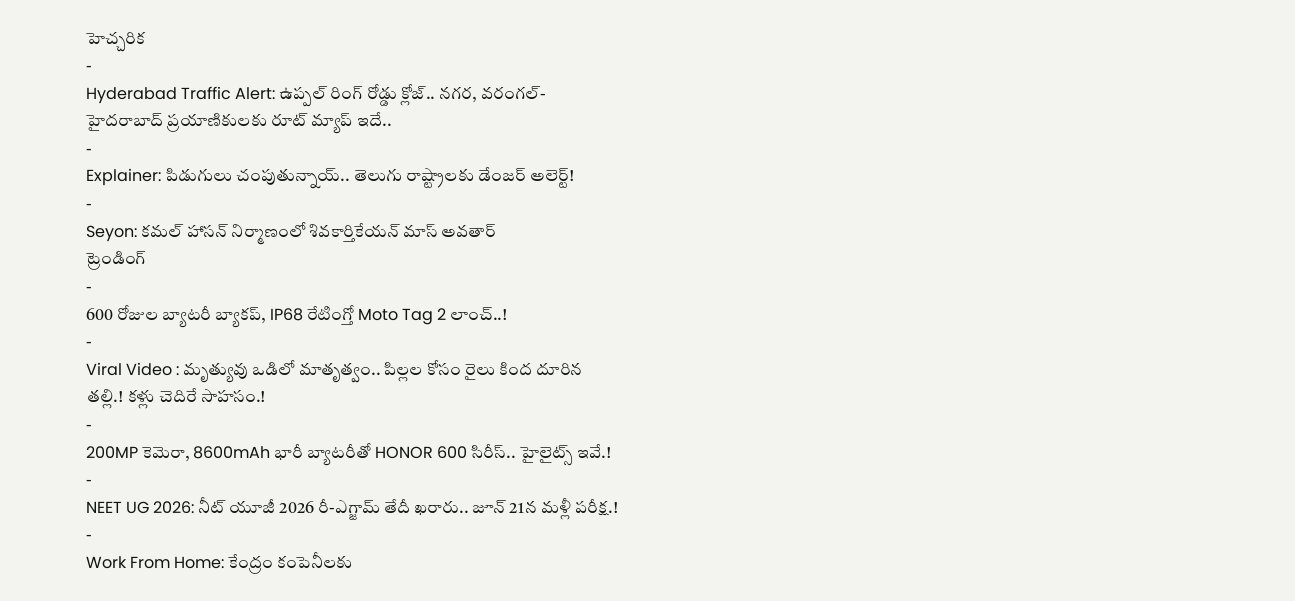హెచ్చరిక
-
Hyderabad Traffic Alert: ఉప్పల్ రింగ్ రోడ్డు క్లోజ్.. నగర, వరంగల్-హైదరాబాద్ ప్రయాణికులకు రూట్ మ్యాప్ ఇదే..
-
Explainer: పిడుగులు చంపుతున్నాయ్.. తెలుగు రాష్ట్రాలకు డేంజర్ అలెర్ట్!
-
Seyon: కమల్ హాసన్ నిర్మాణంలో శివకార్తికేయన్ మాస్ అవతార్
ట్రెండింగ్
-
600 రోజుల బ్యాటరీ బ్యాకప్, IP68 రేటింగ్తో Moto Tag 2 లాంచ్..!
-
Viral Video : మృత్యువు ఒడిలో మాతృత్వం.. పిల్లల కోసం రైలు కింద దూరిన తల్లి.! కళ్లు చెదిరే సాహసం.!
-
200MP కెమెరా, 8600mAh భారీ బ్యాటరీతో HONOR 600 సిరీస్.. హైలైట్స్ ఇవే.!
-
NEET UG 2026: నీట్ యూజీ 2026 రీ-ఎగ్జామ్ తేదీ ఖరారు.. జూన్ 21న మళ్లీ పరీక్ష.!
-
Work From Home: కేంద్రం కంపెనీలకు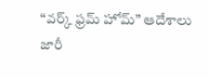“వర్క్ ఫ్రమ్ హోమ్” ఆదేశాలు జారీ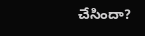చేసిందా?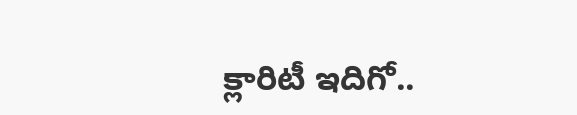క్లారిటీ ఇదిగో..